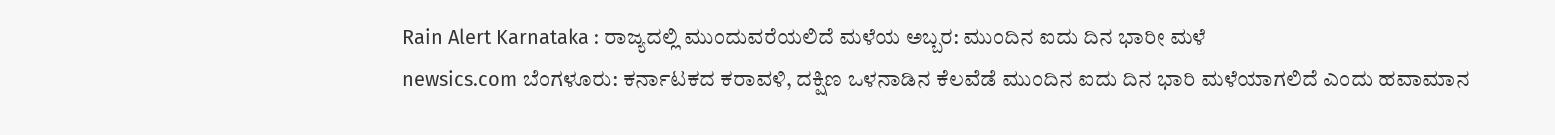Rain Alert Karnataka : ರಾಜ್ಯದಲ್ಲಿ ಮುಂದುವರೆಯಲಿದೆ ಮಳೆಯ ಅಬ್ಬರ: ಮುಂದಿನ ಐದು ದಿನ ಭಾರೀ ಮಳೆ
newsics.com ಬೆಂಗಳೂರು: ಕರ್ನಾಟಕದ ಕರಾವಳಿ, ದಕ್ಷಿಣ ಒಳನಾಡಿನ ಕೆಲವೆಡೆ ಮುಂದಿನ ಐದು ದಿನ ಭಾರಿ ಮಳೆಯಾಗಲಿದೆ ಎಂದು ಹವಾಮಾನ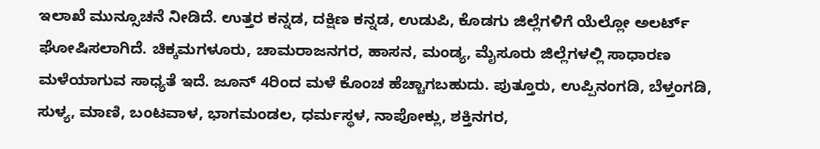ಇಲಾಖೆ ಮುನ್ಸೂಚನೆ ನೀಡಿದೆ. ಉತ್ತರ ಕನ್ನಡ, ದಕ್ಷಿಣ ಕನ್ನಡ, ಉಡುಪಿ, ಕೊಡಗು ಜಿಲ್ಲೆಗಳಿಗೆ ಯೆಲ್ಲೋ ಅಲರ್ಟ್ ಘೋಷಿಸಲಾಗಿದೆ. ಚಿಕ್ಕಮಗಳೂರು, ಚಾಮರಾಜನಗರ, ಹಾಸನ, ಮಂಡ್ಯ, ಮೈಸೂರು ಜಿಲ್ಲೆಗಳಲ್ಲಿ ಸಾಧಾರಣ ಮಳೆಯಾಗುವ ಸಾಧ್ಯತೆ ಇದೆ. ಜೂನ್ 4ರಿಂದ ಮಳೆ ಕೊಂಚ ಹೆಚ್ಚಾಗಬಹುದು. ಪುತ್ತೂರು, ಉಪ್ಪಿನಂಗಡಿ, ಬೆಳ್ತಂಗಡಿ, ಸುಳ್ಯ, ಮಾಣಿ, ಬಂಟವಾಳ, ಭಾಗಮಂಡಲ, ಧರ್ಮಸ್ಥಳ, ನಾಪೋಕ್ಲು, ಶಕ್ತಿನಗರ,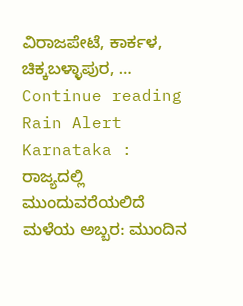ವಿರಾಜಪೇಟೆ, ಕಾರ್ಕಳ, ಚಿಕ್ಕಬಳ್ಳಾಪುರ, … Continue reading Rain Alert Karnataka : ರಾಜ್ಯದಲ್ಲಿ ಮುಂದುವರೆಯಲಿದೆ ಮಳೆಯ ಅಬ್ಬರ: ಮುಂದಿನ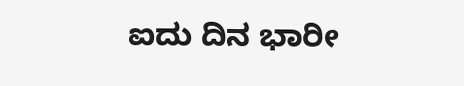ಐದು ದಿನ ಭಾರೀ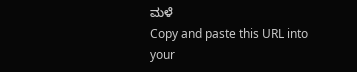ಮಳೆ
Copy and paste this URL into your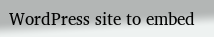WordPress site to embed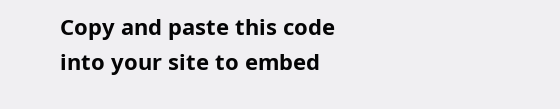Copy and paste this code into your site to embed